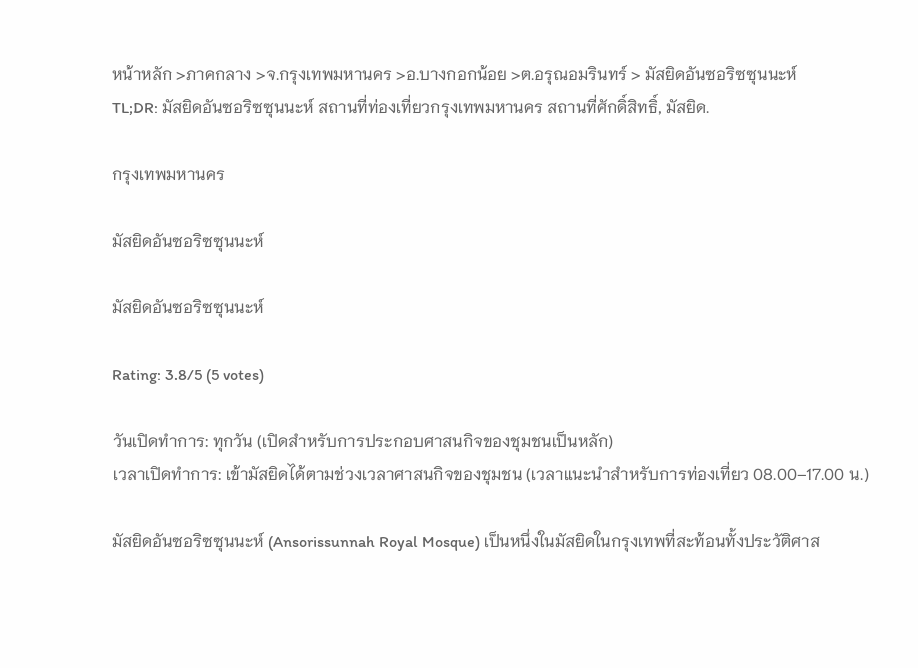หน้าหลัก >ภาคกลาง >จ.กรุงเทพมหานคร >อ.บางกอกน้อย >ต.อรุณอมรินทร์ > มัสยิดอันซอริซซุนนะห์
TL;DR: มัสยิดอันซอริซซุนนะห์ สถานที่ท่องเที่ยวกรุงเทพมหานคร สถานที่ศักดิ์สิทธิ์, มัสยิด.

กรุงเทพมหานคร

มัสยิดอันซอริซซุนนะห์

มัสยิดอันซอริซซุนนะห์

Rating: 3.8/5 (5 votes)

วันเปิดทำการ: ทุกวัน (เปิดสำหรับการประกอบศาสนกิจของชุมชนเป็นหลัก)
เวลาเปิดทำการ: เข้ามัสยิดได้ตามช่วงเวลาศาสนกิจของชุมชน (เวลาแนะนำสำหรับการท่องเที่ยว 08.00–17.00 น.)

มัสยิดอันซอริซซุนนะห์ (Ansorissunnah Royal Mosque) เป็นหนึ่งในมัสยิดในกรุงเทพที่สะท้อนทั้งประวัติศาส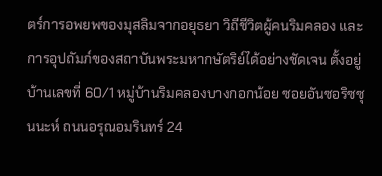ตร์การอพยพของมุสลิมจากอยุธยา วิถีชีวิตผู้คนริมคลอง และการอุปถัมภ์ของสถาบันพระมหากษัตริย์ได้อย่างชัดเจน ตั้งอยู่บ้านเลขที่ 60/1 หมู่บ้านริมคลองบางกอกน้อย ซอยอันซอริซซุนนะห์ ถนนอรุณอมรินทร์ 24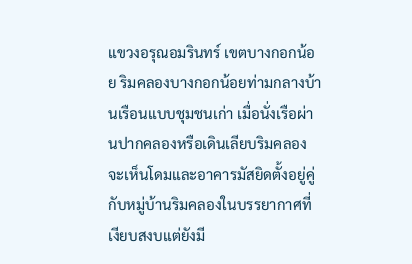แขวงอรุณอมรินทร์ เขตบางกอกน้อย ริมคลองบางกอกน้อยท่ามกลางบ้านเรือนแบบชุมชนเก่า เมื่อนั่งเรือผ่านปากคลองหรือเดินเลียบริมคลองจะเห็นโดมและอาคารมัสยิดตั้งอยู่คู่กับหมู่บ้านริมคลองในบรรยากาศที่เงียบสงบแต่ยังมี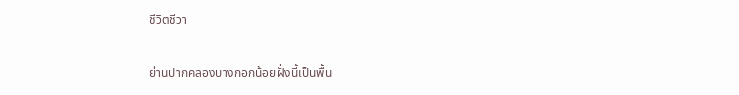ชีวิตชีวา

ย่านปากคลองบางกอกน้อยฝั่งนี้เป็นพื้น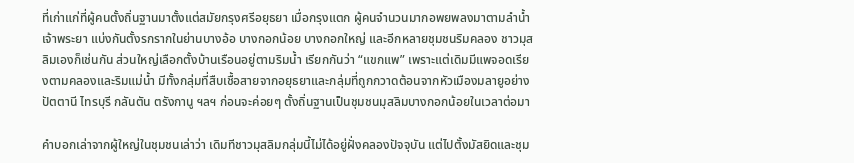ที่เก่าแก่ที่ผู้คนตั้งถิ่นฐานมาตั้งแต่สมัยกรุงศรีอยุธยา เมื่อกรุงแตก ผู้คนจำนวนมากอพยพลงมาตามลำน้ำเจ้าพระยา แบ่งกันตั้งรกรากในย่านบางอ้อ บางกอกน้อย บางกอกใหญ่ และอีกหลายชุมชนริมคลอง ชาวมุสลิมเองก็เช่นกัน ส่วนใหญ่เลือกตั้งบ้านเรือนอยู่ตามริมน้ำ เรียกกันว่า “แขกแพ” เพราะแต่เดิมมีแพจอดเรียงตามคลองและริมแม่น้ำ มีทั้งกลุ่มที่สืบเชื้อสายจากอยุธยาและกลุ่มที่ถูกกวาดต้อนจากหัวเมืองมลายูอย่างปัตตานี ไทรบุรี กลันตัน ตรังกานู ฯลฯ ก่อนจะค่อยๆ ตั้งถิ่นฐานเป็นชุมชนมุสลิมบางกอกน้อยในเวลาต่อมา

คำบอกเล่าจากผู้ใหญ่ในชุมชนเล่าว่า เดิมทีชาวมุสลิมกลุ่มนี้ไม่ได้อยู่ฝั่งคลองปัจจุบัน แต่ไปตั้งมัสยิดและชุม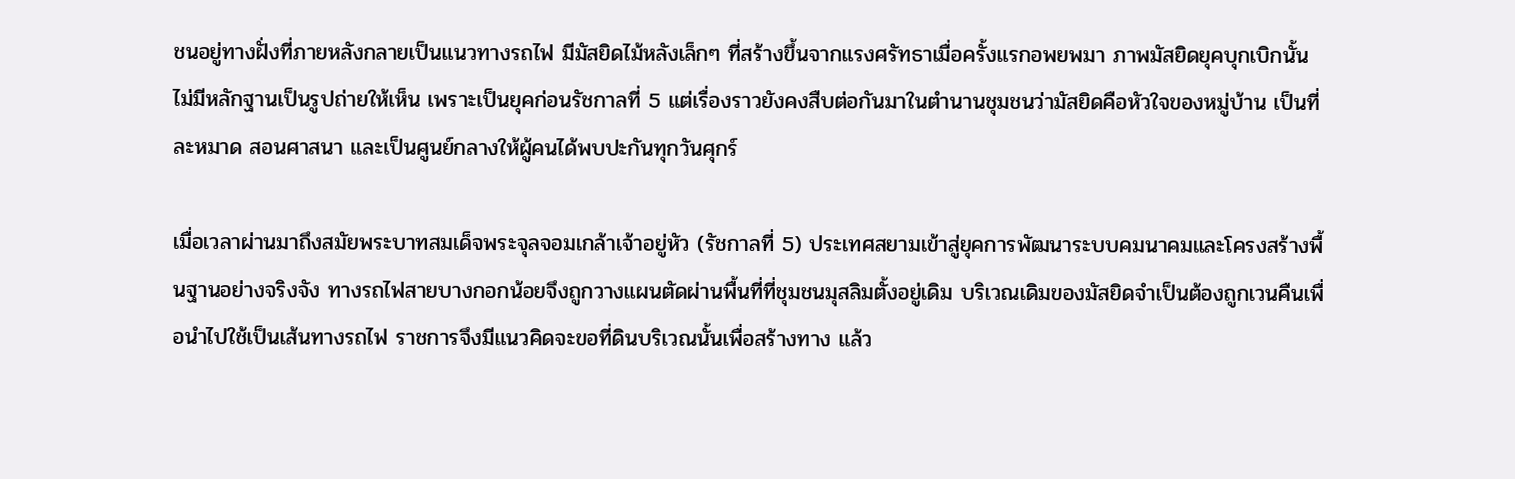ชนอยู่ทางฝั่งที่ภายหลังกลายเป็นแนวทางรถไฟ มีมัสยิดไม้หลังเล็กๆ ที่สร้างขึ้นจากแรงศรัทธาเมื่อครั้งแรกอพยพมา ภาพมัสยิดยุคบุกเบิกนั้นไม่มีหลักฐานเป็นรูปถ่ายให้เห็น เพราะเป็นยุคก่อนรัชกาลที่ 5 แต่เรื่องราวยังคงสืบต่อกันมาในตำนานชุมชนว่ามัสยิดคือหัวใจของหมู่บ้าน เป็นที่ละหมาด สอนศาสนา และเป็นศูนย์กลางให้ผู้คนได้พบปะกันทุกวันศุกร์

เมื่อเวลาผ่านมาถึงสมัยพระบาทสมเด็จพระจุลจอมเกล้าเจ้าอยู่หัว (รัชกาลที่ 5) ประเทศสยามเข้าสู่ยุคการพัฒนาระบบคมนาคมและโครงสร้างพื้นฐานอย่างจริงจัง ทางรถไฟสายบางกอกน้อยจึงถูกวางแผนตัดผ่านพื้นที่ที่ชุมชนมุสลิมตั้งอยู่เดิม บริเวณเดิมของมัสยิดจำเป็นต้องถูกเวนคืนเพื่อนำไปใช้เป็นเส้นทางรถไฟ ราชการจึงมีแนวคิดจะขอที่ดินบริเวณนั้นเพื่อสร้างทาง แล้ว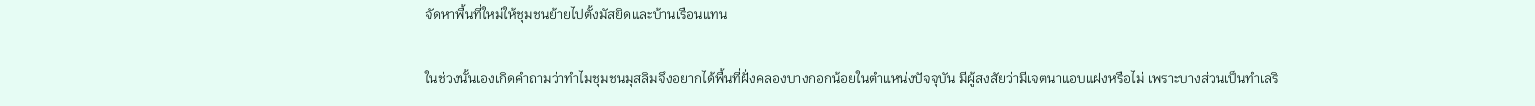จัดหาพื้นที่ใหม่ให้ชุมชนย้ายไปตั้งมัสยิดและบ้านเรือนแทน

ในช่วงนั้นเองเกิดคำถามว่าทำไมชุมชนมุสลิมจึงอยากได้พื้นที่ฝั่งคลองบางกอกน้อยในตำแหน่งปัจจุบัน มีผู้สงสัยว่ามีเจตนาแอบแฝงหรือไม่ เพราะบางส่วนเป็นทำเลริ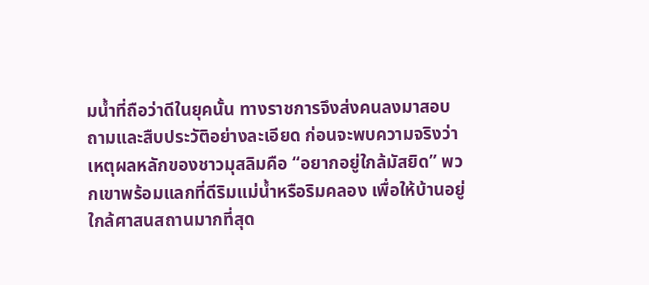มน้ำที่ถือว่าดีในยุคนั้น ทางราชการจึงส่งคนลงมาสอบถามและสืบประวัติอย่างละเอียด ก่อนจะพบความจริงว่าเหตุผลหลักของชาวมุสลิมคือ “อยากอยู่ใกล้มัสยิด” พวกเขาพร้อมแลกที่ดีริมแม่น้ำหรือริมคลอง เพื่อให้บ้านอยู่ใกล้ศาสนสถานมากที่สุด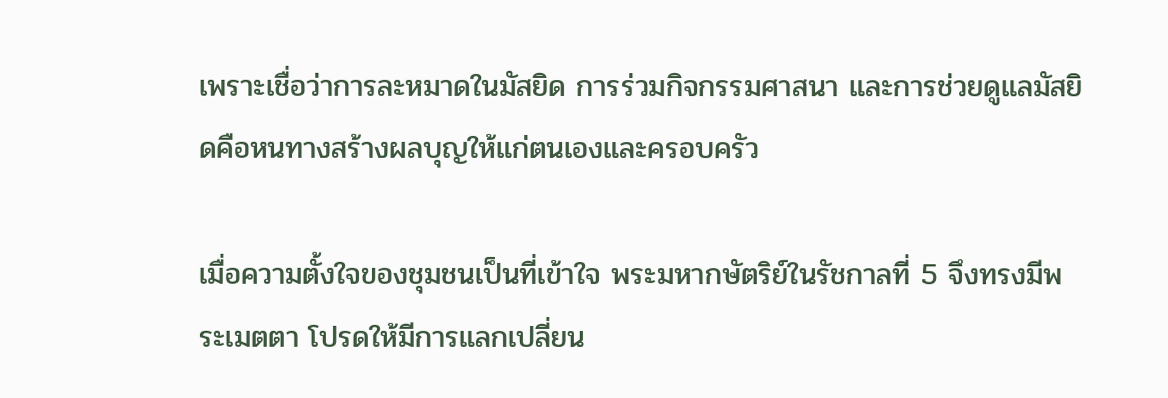เพราะเชื่อว่าการละหมาดในมัสยิด การร่วมกิจกรรมศาสนา และการช่วยดูแลมัสยิดคือหนทางสร้างผลบุญให้แก่ตนเองและครอบครัว

เมื่อความตั้งใจของชุมชนเป็นที่เข้าใจ พระมหากษัตริย์ในรัชกาลที่ 5 จึงทรงมีพระเมตตา โปรดให้มีการแลกเปลี่ยน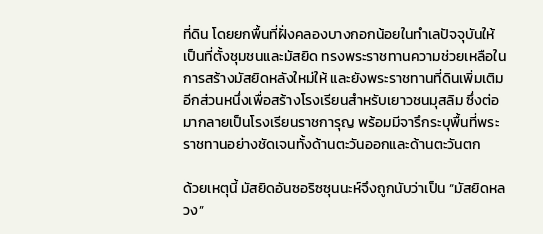ที่ดิน โดยยกพื้นที่ฝั่งคลองบางกอกน้อยในทำเลปัจจุบันให้เป็นที่ตั้งชุมชนและมัสยิด ทรงพระราชทานความช่วยเหลือในการสร้างมัสยิดหลังใหม่ให้ และยังพระราชทานที่ดินเพิ่มเติมอีกส่วนหนึ่งเพื่อสร้างโรงเรียนสำหรับเยาวชนมุสลิม ซึ่งต่อมากลายเป็นโรงเรียนราชการุญ พร้อมมีจารึกระบุพื้นที่พระราชทานอย่างชัดเจนทั้งด้านตะวันออกและด้านตะวันตก

ด้วยเหตุนี้ มัสยิดอันซอริซซุนนะห์จึงถูกนับว่าเป็น “มัสยิดหลวง”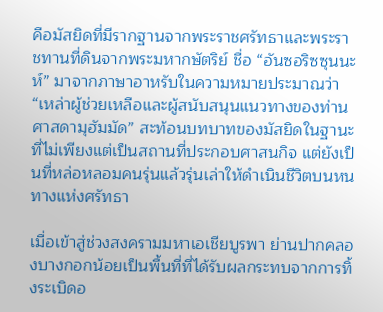คือมัสยิดที่มีรากฐานจากพระราชศรัทธาและพระราชทานที่ดินจากพระมหากษัตริย์ ชื่อ “อันซอริซซุนนะห์” มาจากภาษาอาหรับในความหมายประมาณว่า “เหล่าผู้ช่วยเหลือและผู้สนับสนุนแนวทางของท่านศาสดามุฮัมมัด” สะท้อนบทบาทของมัสยิดในฐานะที่ไม่เพียงแต่เป็นสถานที่ประกอบศาสนกิจ แต่ยังเป็นที่หล่อหลอมคนรุ่นแล้วรุ่นเล่าให้ดำเนินชีวิตบนหนทางแห่งศรัทธา

เมื่อเข้าสู่ช่วงสงครามมหาเอเชียบูรพา ย่านปากคลองบางกอกน้อยเป็นพื้นที่ที่ได้รับผลกระทบจากการทิ้งระเบิดอ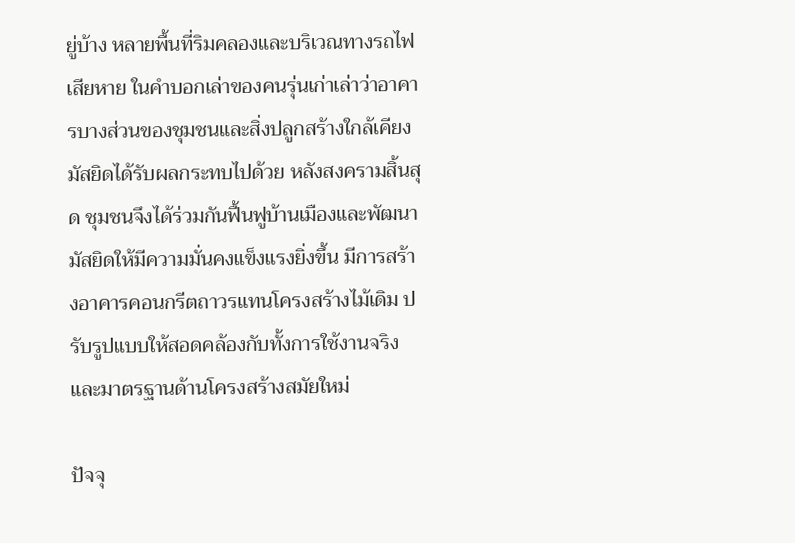ยู่บ้าง หลายพื้นที่ริมคลองและบริเวณทางรถไฟเสียหาย ในคำบอกเล่าของคนรุ่นเก่าเล่าว่าอาคารบางส่วนของชุมชนและสิ่งปลูกสร้างใกล้เคียงมัสยิดได้รับผลกระทบไปด้วย หลังสงครามสิ้นสุด ชุมชนจึงได้ร่วมกันฟื้นฟูบ้านเมืองและพัฒนามัสยิดให้มีความมั่นคงแข็งแรงยิ่งขึ้น มีการสร้างอาคารคอนกรีตถาวรแทนโครงสร้างไม้เดิม ปรับรูปแบบให้สอดคล้องกับทั้งการใช้งานจริงและมาตรฐานด้านโครงสร้างสมัยใหม่

ปัจจุ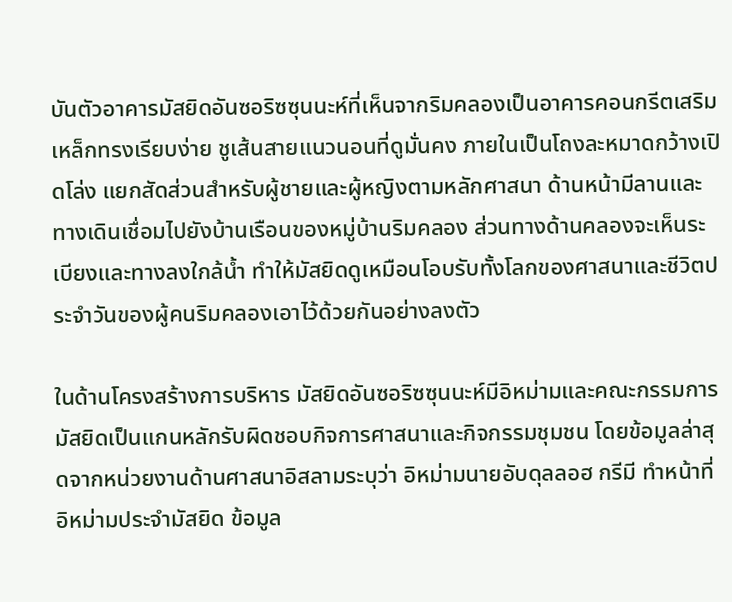บันตัวอาคารมัสยิดอันซอริซซุนนะห์ที่เห็นจากริมคลองเป็นอาคารคอนกรีตเสริมเหล็กทรงเรียบง่าย ชูเส้นสายแนวนอนที่ดูมั่นคง ภายในเป็นโถงละหมาดกว้างเปิดโล่ง แยกสัดส่วนสำหรับผู้ชายและผู้หญิงตามหลักศาสนา ด้านหน้ามีลานและทางเดินเชื่อมไปยังบ้านเรือนของหมู่บ้านริมคลอง ส่วนทางด้านคลองจะเห็นระเบียงและทางลงใกล้น้ำ ทำให้มัสยิดดูเหมือนโอบรับทั้งโลกของศาสนาและชีวิตประจำวันของผู้คนริมคลองเอาไว้ด้วยกันอย่างลงตัว

ในด้านโครงสร้างการบริหาร มัสยิดอันซอริซซุนนะห์มีอิหม่ามและคณะกรรมการมัสยิดเป็นแกนหลักรับผิดชอบกิจการศาสนาและกิจกรรมชุมชน โดยข้อมูลล่าสุดจากหน่วยงานด้านศาสนาอิสลามระบุว่า อิหม่ามนายอับดุลลอฮ กรีมี ทำหน้าที่อิหม่ามประจำมัสยิด ข้อมูล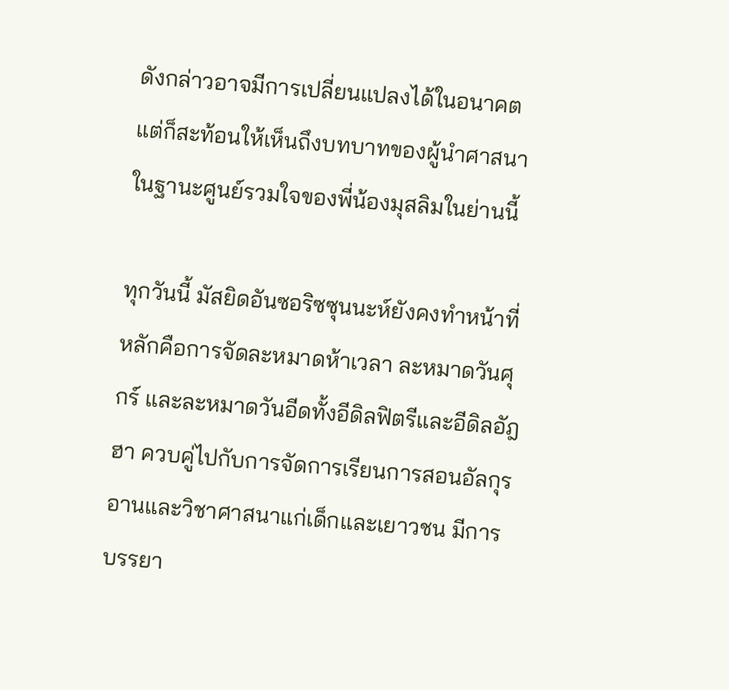ดังกล่าวอาจมีการเปลี่ยนแปลงได้ในอนาคต แต่ก็สะท้อนให้เห็นถึงบทบาทของผู้นำศาสนาในฐานะศูนย์รวมใจของพี่น้องมุสลิมในย่านนี้

ทุกวันนี้ มัสยิดอันซอริซซุนนะห์ยังคงทำหน้าที่หลักคือการจัดละหมาดห้าเวลา ละหมาดวันศุกร์ และละหมาดวันอีดทั้งอีดิลฟิตรีและอีดิลอัฎฮา ควบคู่ไปกับการจัดการเรียนการสอนอัลกุรอานและวิชาศาสนาแก่เด็กและเยาวชน มีการบรรยา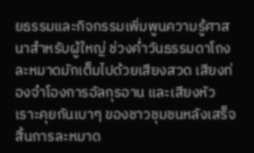ยธรรมและกิจกรรมเพิ่มพูนความรู้ศาสนาสำหรับผู้ใหญ่ ช่วงค่ำวันธรรมดาโถงละหมาดมักเต็มไปด้วยเสียงสวด เสียงท่องจำโองการอัลกุรอาน และเสียงหัวเราะคุยกันเบาๆ ของชาวชุมชนหลังเสร็จสิ้นการละหมาด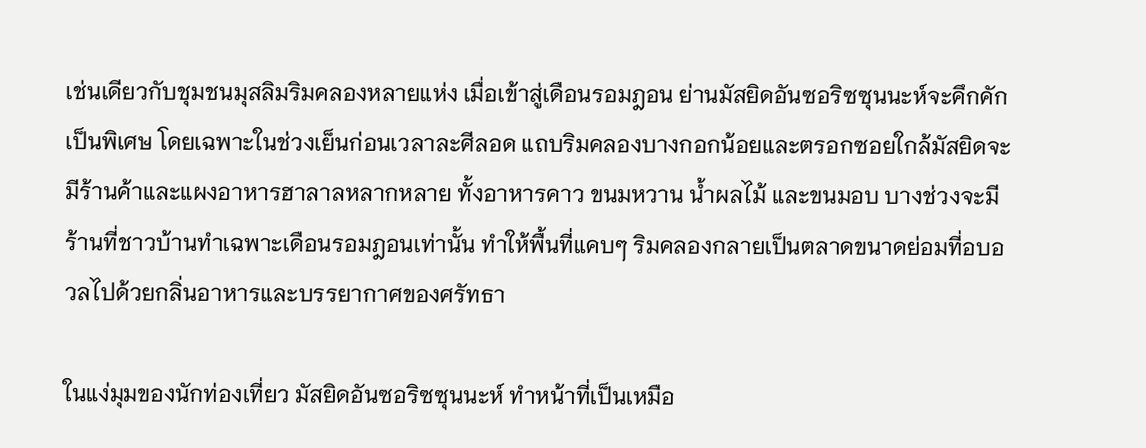เช่นเดียวกับชุมชนมุสลิมริมคลองหลายแห่ง เมื่อเข้าสู่เดือนรอมฎอน ย่านมัสยิดอันซอริซซุนนะห์จะคึกคักเป็นพิเศษ โดยเฉพาะในช่วงเย็นก่อนเวลาละศีลอด แถบริมคลองบางกอกน้อยและตรอกซอยใกล้มัสยิดจะมีร้านค้าและแผงอาหารฮาลาลหลากหลาย ทั้งอาหารคาว ขนมหวาน น้ำผลไม้ และขนมอบ บางช่วงจะมีร้านที่ชาวบ้านทำเฉพาะเดือนรอมฎอนเท่านั้น ทำให้พื้นที่แคบๆ ริมคลองกลายเป็นตลาดขนาดย่อมที่อบอวลไปด้วยกลิ่นอาหารและบรรยากาศของศรัทธา

ในแง่มุมของนักท่องเที่ยว มัสยิดอันซอริซซุนนะห์ ทำหน้าที่เป็นเหมือ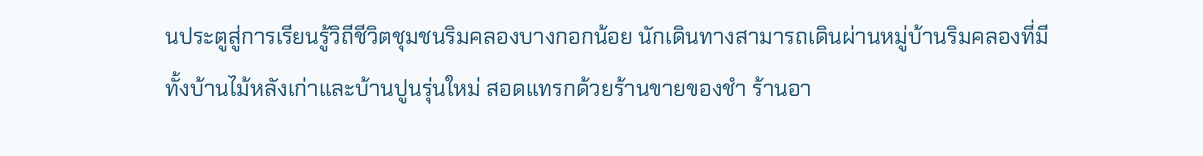นประตูสู่การเรียนรู้วิถีชีวิตชุมชนริมคลองบางกอกน้อย นักเดินทางสามารถเดินผ่านหมู่บ้านริมคลองที่มีทั้งบ้านไม้หลังเก่าและบ้านปูนรุ่นใหม่ สอดแทรกด้วยร้านขายของชำ ร้านอา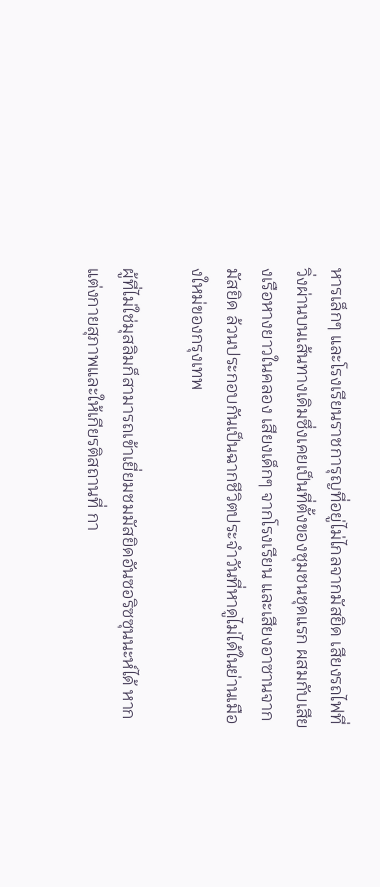หารเล็กๆ และโรงเรียนราชการุญที่อยู่ไม่ไกลจากมัสยิด เสียงรถไฟที่วิ่งผ่านบนเส้นทางเดิมซึ่งเคยเป็นที่ตั้งของชุมชนชุดแรก ผสมกับเสียงเรือหางยาวในคลอง เสียงเด็กๆ จากโรงเรียน และเสียงอาซานจากมัสยิด ล้วนประกอบกันเป็นฉากชีวิตประจำวันที่หาดูไม่ได้ในย่านเมืองใหม่ของกรุงเทพ

ผู้ที่ไม่ใช่มุสลิมก็สามารถเข้าเยี่ยมชมมัสยิดอันซอริซซุนนะห์ได้ หากแต่งกายสุภาพและให้เกียรติสถานที่ กา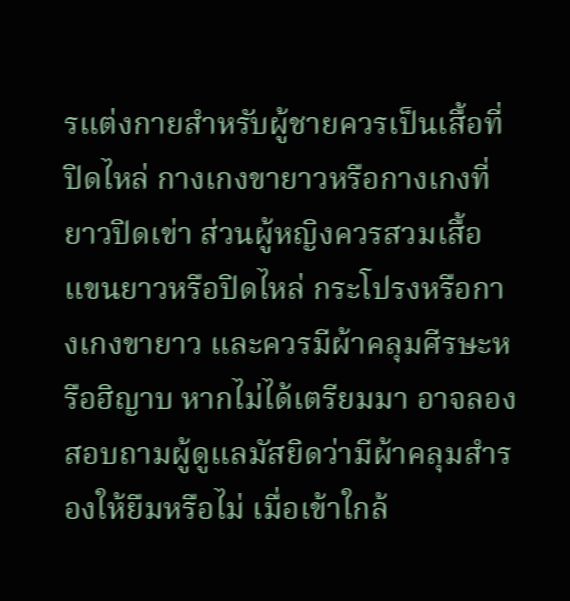รแต่งกายสำหรับผู้ชายควรเป็นเสื้อที่ปิดไหล่ กางเกงขายาวหรือกางเกงที่ยาวปิดเข่า ส่วนผู้หญิงควรสวมเสื้อแขนยาวหรือปิดไหล่ กระโปรงหรือกางเกงขายาว และควรมีผ้าคลุมศีรษะหรือฮิญาบ หากไม่ได้เตรียมมา อาจลองสอบถามผู้ดูแลมัสยิดว่ามีผ้าคลุมสำรองให้ยืมหรือไม่ เมื่อเข้าใกล้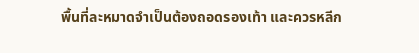พื้นที่ละหมาดจำเป็นต้องถอดรองเท้า และควรหลีก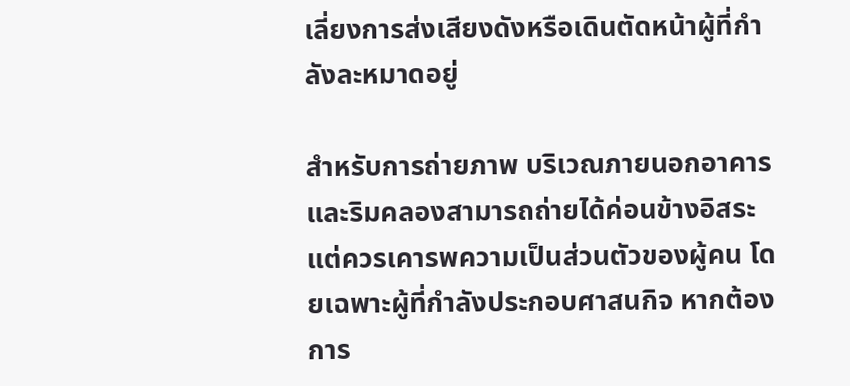เลี่ยงการส่งเสียงดังหรือเดินตัดหน้าผู้ที่กำลังละหมาดอยู่

สำหรับการถ่ายภาพ บริเวณภายนอกอาคารและริมคลองสามารถถ่ายได้ค่อนข้างอิสระ แต่ควรเคารพความเป็นส่วนตัวของผู้คน โดยเฉพาะผู้ที่กำลังประกอบศาสนกิจ หากต้องการ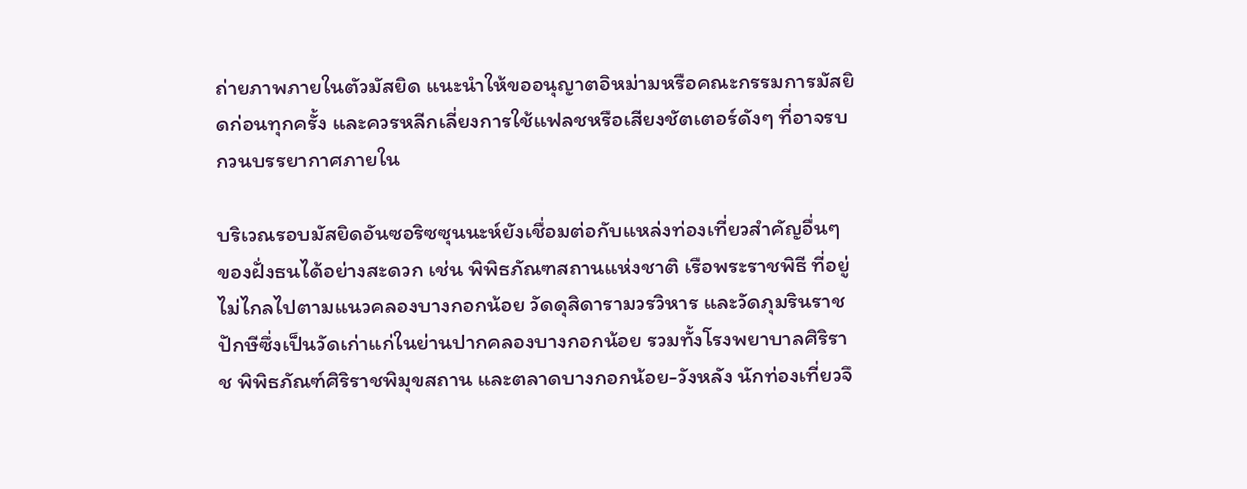ถ่ายภาพภายในตัวมัสยิด แนะนำให้ขออนุญาตอิหม่ามหรือคณะกรรมการมัสยิดก่อนทุกครั้ง และควรหลีกเลี่ยงการใช้แฟลชหรือเสียงชัตเตอร์ดังๆ ที่อาจรบกวนบรรยากาศภายใน

บริเวณรอบมัสยิดอันซอริซซุนนะห์ยังเชื่อมต่อกับแหล่งท่องเที่ยวสำคัญอื่นๆ ของฝั่งธนได้อย่างสะดวก เช่น พิพิธภัณฑสถานแห่งชาติ เรือพระราชพิธี ที่อยู่ไม่ไกลไปตามแนวคลองบางกอกน้อย วัดดุสิดารามวรวิหาร และวัดภุมรินราชปักษีซึ่งเป็นวัดเก่าแก่ในย่านปากคลองบางกอกน้อย รวมทั้งโรงพยาบาลศิริราช พิพิธภัณฑ์ศิริราชพิมุขสถาน และตลาดบางกอกน้อย-วังหลัง นักท่องเที่ยวจึ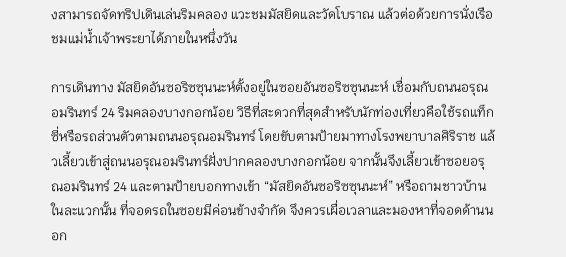งสามารถจัดทริปเดินเล่นริมคลอง แวะชมมัสยิดและวัดโบราณ แล้วต่อด้วยการนั่งเรือชมแม่น้ำเจ้าพระยาได้ภายในหนึ่งวัน

การเดินทาง มัสยิดอันซอริซซุนนะห์ตั้งอยู่ในซอยอันซอริซซุนนะห์ เชื่อมกับถนนอรุณอมรินทร์ 24 ริมคลองบางกอกน้อย วิธีที่สะดวกที่สุดสำหรับนักท่องเที่ยวคือใช้รถแท็กซี่หรือรถส่วนตัวตามถนนอรุณอมรินทร์ โดยขับตามป้ายมาทางโรงพยาบาลศิริราช แล้วเลี้ยวเข้าสู่ถนนอรุณอมรินทร์ฝั่งปากคลองบางกอกน้อย จากนั้นจึงเลี้ยวเข้าซอยอรุณอมรินทร์ 24 และตามป้ายบอกทางเข้า “มัสยิดอันซอริซซุนนะห์” หรือถามชาวบ้านในละแวกนั้น ที่จอดรถในซอยมีค่อนข้างจำกัด จึงควรเผื่อเวลาและมองหาที่จอดด้านนอก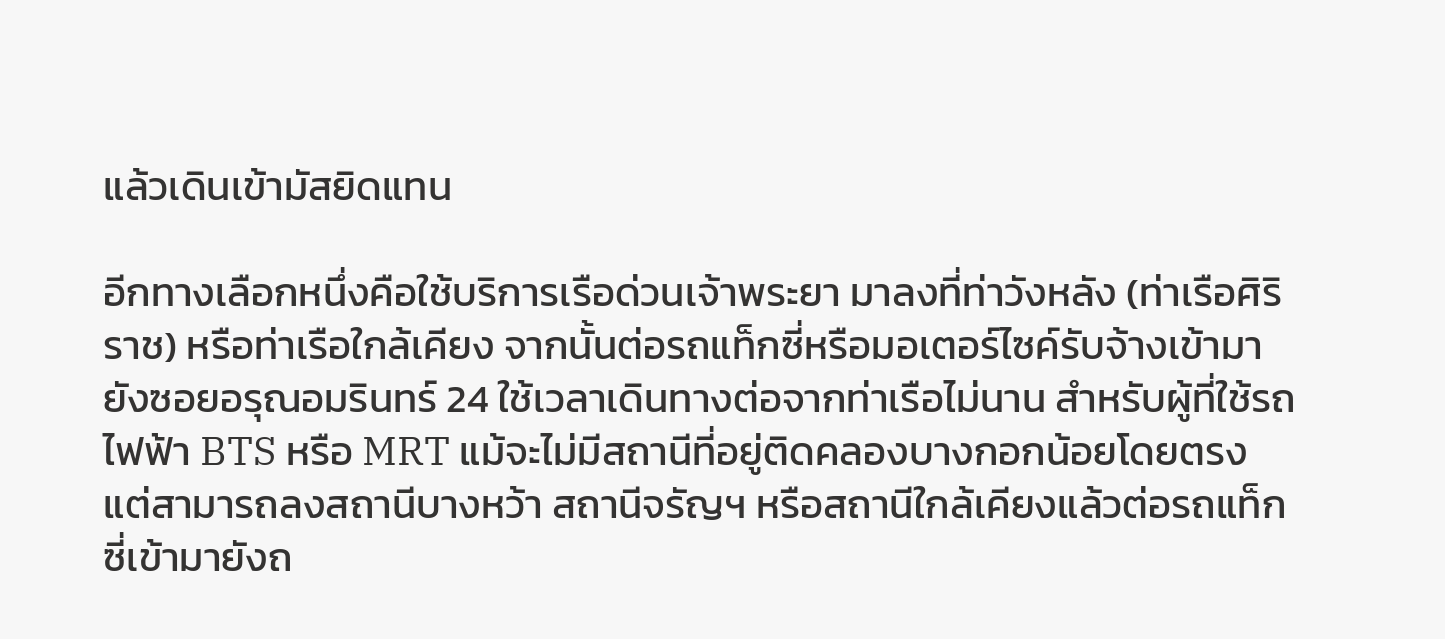แล้วเดินเข้ามัสยิดแทน

อีกทางเลือกหนึ่งคือใช้บริการเรือด่วนเจ้าพระยา มาลงที่ท่าวังหลัง (ท่าเรือศิริราช) หรือท่าเรือใกล้เคียง จากนั้นต่อรถแท็กซี่หรือมอเตอร์ไซค์รับจ้างเข้ามายังซอยอรุณอมรินทร์ 24 ใช้เวลาเดินทางต่อจากท่าเรือไม่นาน สำหรับผู้ที่ใช้รถไฟฟ้า BTS หรือ MRT แม้จะไม่มีสถานีที่อยู่ติดคลองบางกอกน้อยโดยตรง แต่สามารถลงสถานีบางหว้า สถานีจรัญฯ หรือสถานีใกล้เคียงแล้วต่อรถแท็กซี่เข้ามายังถ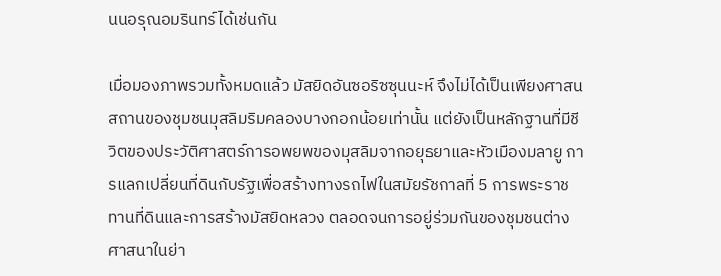นนอรุณอมรินทร์ได้เช่นกัน

เมื่อมองภาพรวมทั้งหมดแล้ว มัสยิดอันซอริซซุนนะห์ จึงไม่ได้เป็นเพียงศาสนสถานของชุมชนมุสลิมริมคลองบางกอกน้อยเท่านั้น แต่ยังเป็นหลักฐานที่มีชีวิตของประวัติศาสตร์การอพยพของมุสลิมจากอยุธยาและหัวเมืองมลายู การแลกเปลี่ยนที่ดินกับรัฐเพื่อสร้างทางรถไฟในสมัยรัชกาลที่ 5 การพระราชทานที่ดินและการสร้างมัสยิดหลวง ตลอดจนการอยู่ร่วมกันของชุมชนต่างศาสนาในย่า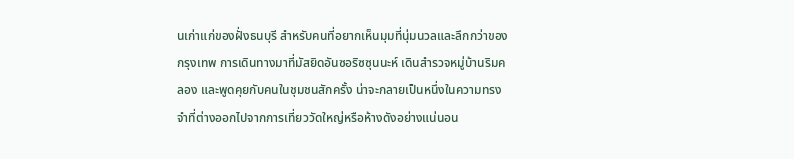นเก่าแก่ของฝั่งธนบุรี สำหรับคนที่อยากเห็นมุมที่นุ่มนวลและลึกกว่าของกรุงเทพ การเดินทางมาที่มัสยิดอันซอริซซุนนะห์ เดินสำรวจหมู่บ้านริมคลอง และพูดคุยกับคนในชุมชนสักครั้ง น่าจะกลายเป็นหนึ่งในความทรงจำที่ต่างออกไปจากการเที่ยววัดใหญ่หรือห้างดังอย่างแน่นอน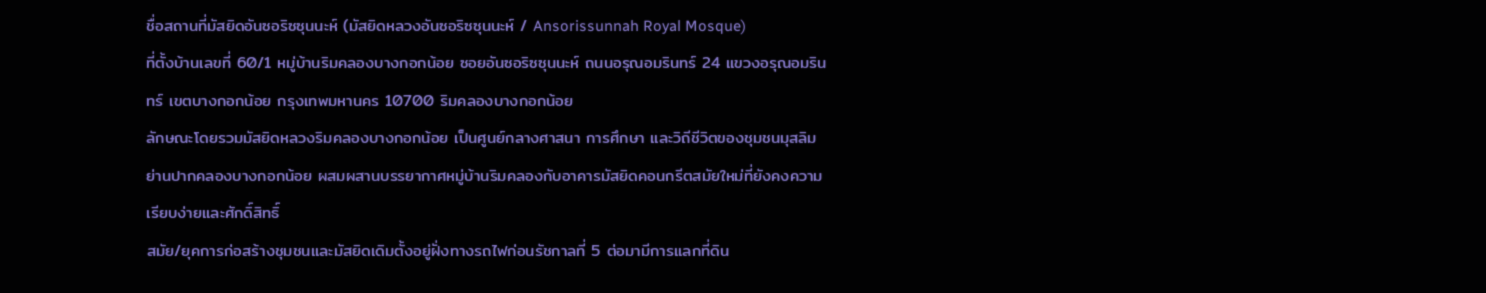ชื่อสถานที่มัสยิดอันซอริซซุนนะห์ (มัสยิดหลวงอันซอริซซุนนะห์ / Ansorissunnah Royal Mosque)
ที่ตั้งบ้านเลขที่ 60/1 หมู่บ้านริมคลองบางกอกน้อย ซอยอันซอริซซุนนะห์ ถนนอรุณอมรินทร์ 24 แขวงอรุณอมรินทร์ เขตบางกอกน้อย กรุงเทพมหานคร 10700 ริมคลองบางกอกน้อย
ลักษณะโดยรวมมัสยิดหลวงริมคลองบางกอกน้อย เป็นศูนย์กลางศาสนา การศึกษา และวิถีชีวิตของชุมชนมุสลิมย่านปากคลองบางกอกน้อย ผสมผสานบรรยากาศหมู่บ้านริมคลองกับอาคารมัสยิดคอนกรีตสมัยใหม่ที่ยังคงความเรียบง่ายและศักดิ์สิทธิ์
สมัย/ยุคการก่อสร้างชุมชนและมัสยิดเดิมตั้งอยู่ฝั่งทางรถไฟก่อนรัชกาลที่ 5 ต่อมามีการแลกที่ดิน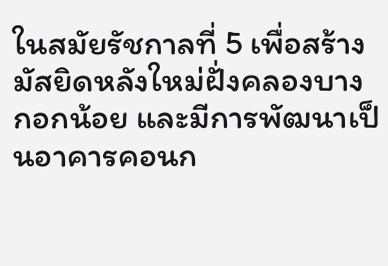ในสมัยรัชกาลที่ 5 เพื่อสร้างมัสยิดหลังใหม่ฝั่งคลองบางกอกน้อย และมีการพัฒนาเป็นอาคารคอนก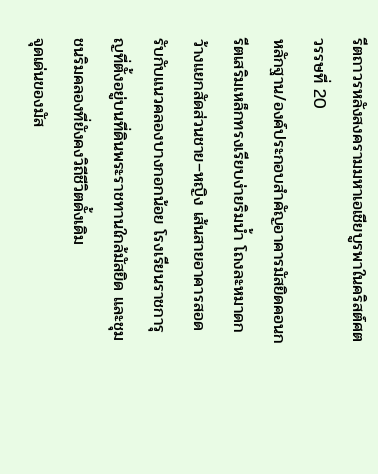รีตถาวรหลังสงครามมหาเอเชียบูรพาในคริสต์ศตวรรษที่ 20
หลักฐาน/องค์ประกอบสำคัญอาคารมัสยิดคอนกรีตเสริมเหล็กทรงเรียบง่ายริมน้ำ โถงละหมาดกว้างแยกสัดส่วนชาย–หญิง เส้นสายอาคารสอดรับกับแนวคลองบางกอกน้อย โรงเรียนราชการุญที่ตั้งอยู่บนที่ดินพระราชทานใกล้มัสยิด และชุมชนริมคลองที่ยังคงวิถีชีวิตดั้งเดิม
จุดเด่นของมัส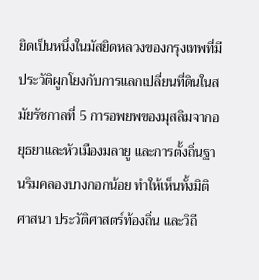ยิดเป็นหนึ่งในมัสยิดหลวงของกรุงเทพที่มีประวัติผูกโยงกับการแลกเปลี่ยนที่ดินในสมัยรัชกาลที่ 5 การอพยพของมุสลิมจากอยุธยาและหัวเมืองมลายู และการตั้งถิ่นฐานริมคลองบางกอกน้อย ทำให้เห็นทั้งมิติศาสนา ประวัติศาสตร์ท้องถิ่น และวิถี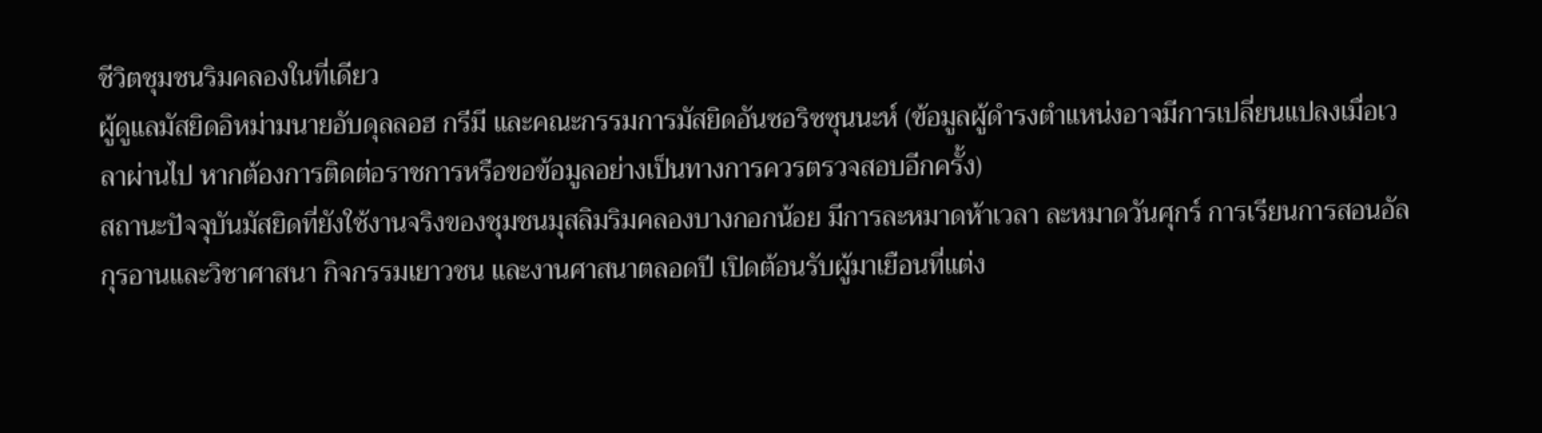ชีวิตชุมชนริมคลองในที่เดียว
ผู้ดูแลมัสยิดอิหม่ามนายอับดุลลอฮ กรีมี และคณะกรรมการมัสยิดอันซอริซซุนนะห์ (ข้อมูลผู้ดำรงตำแหน่งอาจมีการเปลี่ยนแปลงเมื่อเวลาผ่านไป หากต้องการติดต่อราชการหรือขอข้อมูลอย่างเป็นทางการควรตรวจสอบอีกครั้ง)
สถานะปัจจุบันมัสยิดที่ยังใช้งานจริงของชุมชนมุสลิมริมคลองบางกอกน้อย มีการละหมาดห้าเวลา ละหมาดวันศุกร์ การเรียนการสอนอัลกุรอานและวิชาศาสนา กิจกรรมเยาวชน และงานศาสนาตลอดปี เปิดต้อนรับผู้มาเยือนที่แต่ง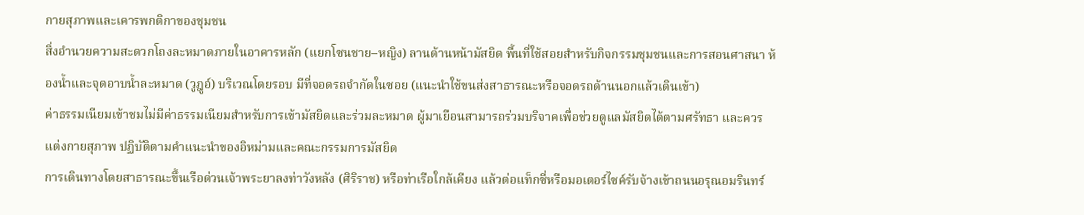กายสุภาพและเคารพกติกาของชุมชน
สิ่งอำนวยความสะดวกโถงละหมาดภายในอาคารหลัก (แยกโซนชาย–หญิง) ลานด้านหน้ามัสยิด พื้นที่ใช้สอยสำหรับกิจกรรมชุมชนและการสอนศาสนา ห้องน้ำและจุดอาบน้ำละหมาด (วูฎูอ์) บริเวณโดยรอบ มีที่จอดรถจำกัดในซอย (แนะนำใช้ขนส่งสาธารณะหรือจอดรถด้านนอกแล้วเดินเข้า)
ค่าธรรมเนียมเข้าชมไม่มีค่าธรรมเนียมสำหรับการเข้ามัสยิดและร่วมละหมาด ผู้มาเยือนสามารถร่วมบริจาคเพื่อช่วยดูแลมัสยิดได้ตามศรัทธา และควรแต่งกายสุภาพ ปฏิบัติตามคำแนะนำของอิหม่ามและคณะกรรมการมัสยิด
การเดินทางโดยสาธารณะขึ้นเรือด่วนเจ้าพระยาลงท่าวังหลัง (ศิริราช) หรือท่าเรือใกล้เคียง แล้วต่อแท็กซี่หรือมอเตอร์ไซค์รับจ้างเข้าถนนอรุณอมรินทร์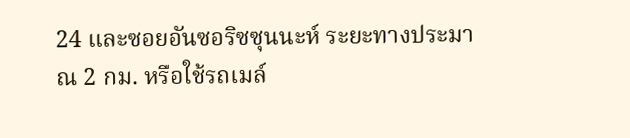24 และซอยอันซอริซซุนนะห์ ระยะทางประมาณ 2 กม. หรือใช้รถเมล์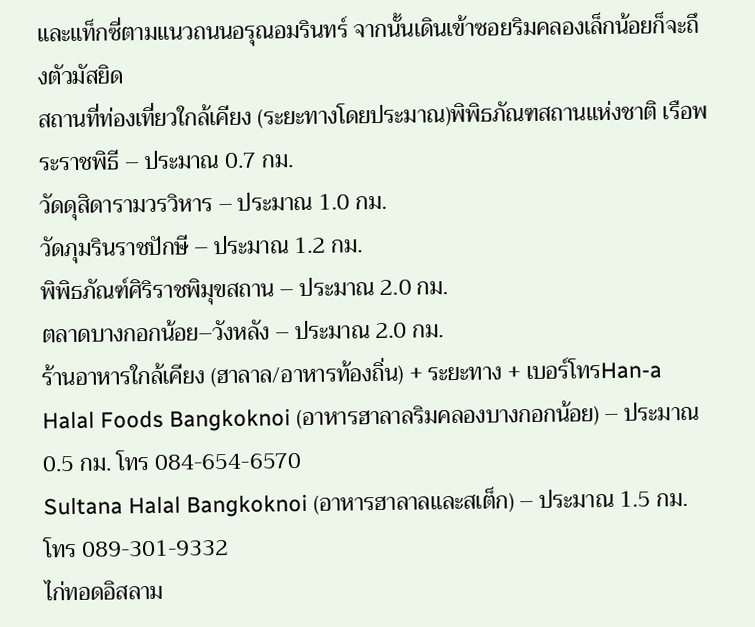และแท็กซี่ตามแนวถนนอรุณอมรินทร์ จากนั้นเดินเข้าซอยริมคลองเล็กน้อยก็จะถึงตัวมัสยิด
สถานที่ท่องเที่ยวใกล้เคียง (ระยะทางโดยประมาณ)พิพิธภัณฑสถานแห่งชาติ เรือพระราชพิธี – ประมาณ 0.7 กม.
วัดดุสิดารามวรวิหาร – ประมาณ 1.0 กม.
วัดภุมรินราชปักษี – ประมาณ 1.2 กม.
พิพิธภัณฑ์ศิริราชพิมุขสถาน – ประมาณ 2.0 กม.
ตลาดบางกอกน้อย–วังหลัง – ประมาณ 2.0 กม.
ร้านอาหารใกล้เคียง (ฮาลาล/อาหารท้องถิ่น) + ระยะทาง + เบอร์โทรHan-a Halal Foods Bangkoknoi (อาหารฮาลาลริมคลองบางกอกน้อย) – ประมาณ 0.5 กม. โทร 084-654-6570
Sultana Halal Bangkoknoi (อาหารฮาลาลและสเต็ก) – ประมาณ 1.5 กม. โทร 089-301-9332
ไก่ทอดอิสลาม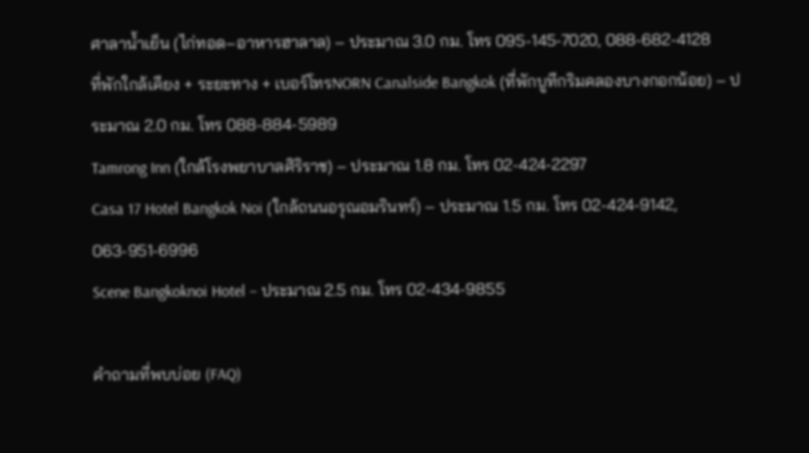ศาลาน้ำเย็น (ไก่ทอด–อาหารฮาลาล) – ประมาณ 3.0 กม. โทร 095-145-7020, 088-682-4128
ที่พักใกล้เคียง + ระยะทาง + เบอร์โทรNORN Canalside Bangkok (ที่พักบูทีกริมคลองบางกอกน้อย) – ประมาณ 2.0 กม. โทร 088-884-5989
Tamrong Inn (ใกล้โรงพยาบาลศิริราช) – ประมาณ 1.8 กม. โทร 02-424-2297
Casa 17 Hotel Bangkok Noi (ใกล้ถนนอรุณอมรินทร์) – ประมาณ 1.5 กม. โทร 02-424-9142, 063-951-6996
Scene Bangkoknoi Hotel – ประมาณ 2.5 กม. โทร 02-434-9855

คำถามที่พบบ่อย (FAQ)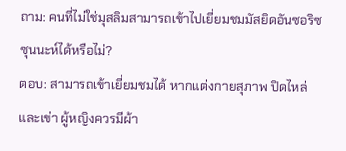ถาม: คนที่ไม่ใช่มุสลิมสามารถเข้าไปเยี่ยมชมมัสยิดอันซอริซซุนนะห์ได้หรือไม่?
ตอบ: สามารถเข้าเยี่ยมชมได้ หากแต่งกายสุภาพ ปิดไหล่และเข่า ผู้หญิงควรมีผ้า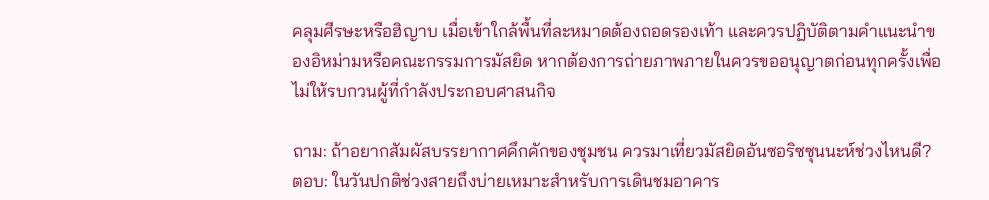คลุมศีรษะหรือฮิญาบ เมื่อเข้าใกล้พื้นที่ละหมาดต้องถอดรองเท้า และควรปฏิบัติตามคำแนะนำของอิหม่ามหรือคณะกรรมการมัสยิด หากต้องการถ่ายภาพภายในควรขออนุญาตก่อนทุกครั้งเพื่อไม่ให้รบกวนผู้ที่กำลังประกอบศาสนกิจ

ถาม: ถ้าอยากสัมผัสบรรยากาศคึกคักของชุมชน ควรมาเที่ยวมัสยิดอันซอริซซุนนะห์ช่วงไหนดี?
ตอบ: ในวันปกติช่วงสายถึงบ่ายเหมาะสำหรับการเดินชมอาคาร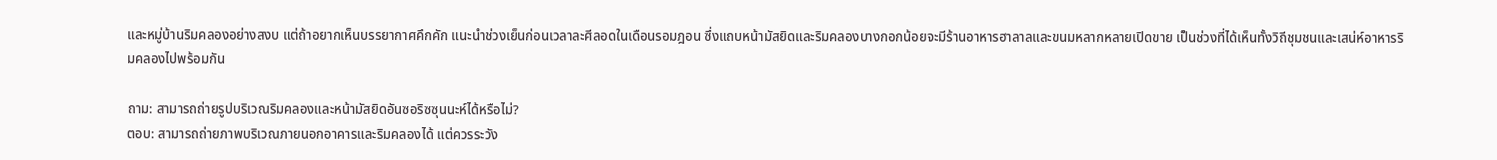และหมู่บ้านริมคลองอย่างสงบ แต่ถ้าอยากเห็นบรรยากาศคึกคัก แนะนำช่วงเย็นก่อนเวลาละศีลอดในเดือนรอมฎอน ซึ่งแถบหน้ามัสยิดและริมคลองบางกอกน้อยจะมีร้านอาหารฮาลาลและขนมหลากหลายเปิดขาย เป็นช่วงที่ได้เห็นทั้งวิถีชุมชนและเสน่ห์อาหารริมคลองไปพร้อมกัน

ถาม: สามารถถ่ายรูปบริเวณริมคลองและหน้ามัสยิดอันซอริซซุนนะห์ได้หรือไม่?
ตอบ: สามารถถ่ายภาพบริเวณภายนอกอาคารและริมคลองได้ แต่ควรระวัง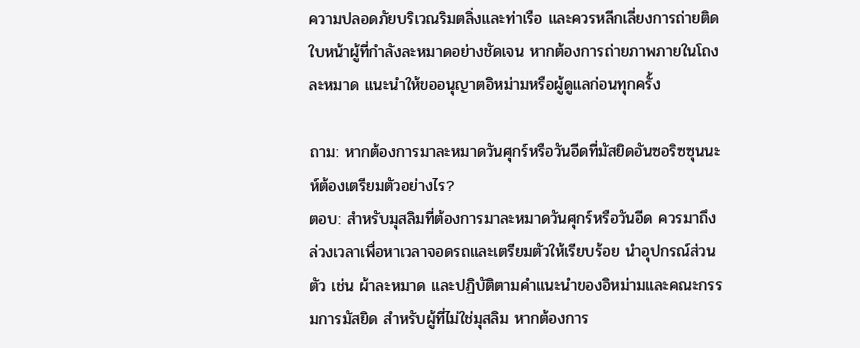ความปลอดภัยบริเวณริมตลิ่งและท่าเรือ และควรหลีกเลี่ยงการถ่ายติดใบหน้าผู้ที่กำลังละหมาดอย่างชัดเจน หากต้องการถ่ายภาพภายในโถงละหมาด แนะนำให้ขออนุญาตอิหม่ามหรือผู้ดูแลก่อนทุกครั้ง

ถาม: หากต้องการมาละหมาดวันศุกร์หรือวันอีดที่มัสยิดอันซอริซซุนนะห์ต้องเตรียมตัวอย่างไร?
ตอบ: สำหรับมุสลิมที่ต้องการมาละหมาดวันศุกร์หรือวันอีด ควรมาถึงล่วงเวลาเพื่อหาเวลาจอดรถและเตรียมตัวให้เรียบร้อย นำอุปกรณ์ส่วนตัว เช่น ผ้าละหมาด และปฏิบัติตามคำแนะนำของอิหม่ามและคณะกรรมการมัสยิด สำหรับผู้ที่ไม่ใช่มุสลิม หากต้องการ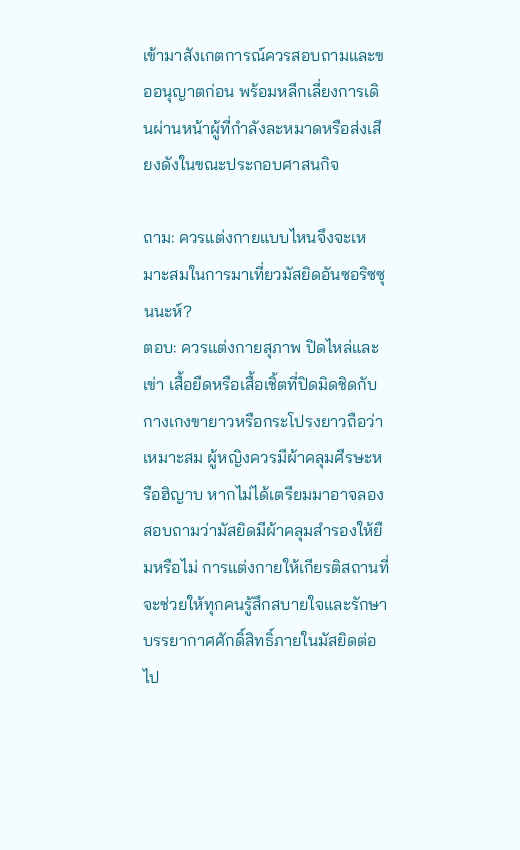เข้ามาสังเกตการณ์ควรสอบถามและขออนุญาตก่อน พร้อมหลีกเลี่ยงการเดินผ่านหน้าผู้ที่กำลังละหมาดหรือส่งเสียงดังในขณะประกอบศาสนกิจ

ถาม: ควรแต่งกายแบบไหนจึงจะเหมาะสมในการมาเที่ยวมัสยิดอันซอริซซุนนะห์?
ตอบ: ควรแต่งกายสุภาพ ปิดไหล่และเข่า เสื้อยืดหรือเสื้อเชิ้ตที่ปิดมิดชิดกับกางเกงขายาวหรือกระโปรงยาวถือว่าเหมาะสม ผู้หญิงควรมีผ้าคลุมศีรษะหรือฮิญาบ หากไม่ได้เตรียมมาอาจลองสอบถามว่ามัสยิดมีผ้าคลุมสำรองให้ยืมหรือไม่ การแต่งกายให้เกียรติสถานที่จะช่วยให้ทุกคนรู้สึกสบายใจและรักษาบรรยากาศศักดิ์สิทธิ์ภายในมัสยิดต่อไป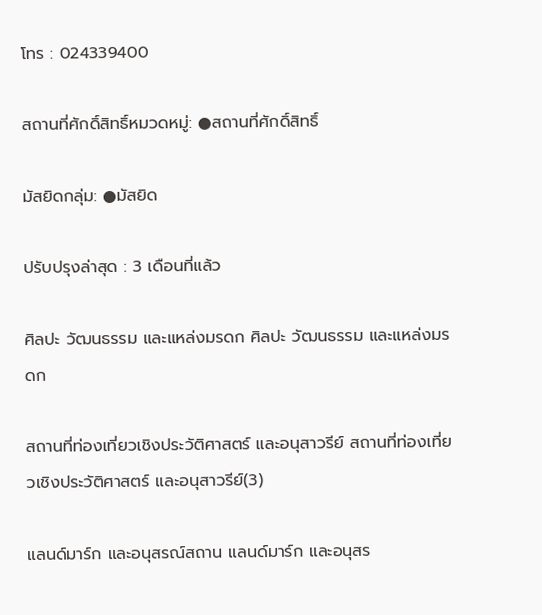โทร : 024339400

สถานที่ศักดิ์สิทธิ์หมวดหมู่: ●สถานที่ศักดิ์สิทธิ์

มัสยิดกลุ่ม: ●มัสยิด

ปรับปรุงล่าสุด : 3 เดือนที่แล้ว

ศิลปะ วัฒนธรรม และแหล่งมรดก ศิลปะ วัฒนธรรม และแหล่งมรดก

สถานที่ท่องเที่ยวเชิงประวัติศาสตร์ และอนุสาวรีย์ สถานที่ท่องเที่ยวเชิงประวัติศาสตร์ และอนุสาวรีย์(3)

แลนด์มาร์ก และอนุสรณ์สถาน แลนด์มาร์ก และอนุสร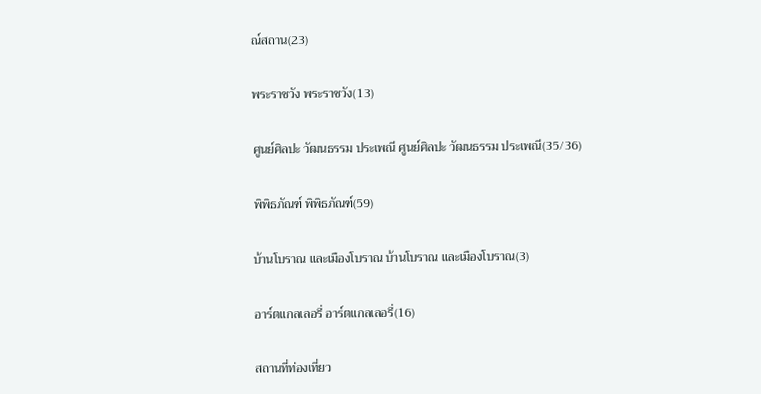ณ์สถาน(23)

พระราชวัง พระราชวัง(13)

ศูนย์ศิลปะ วัฒนธรรม ประเพณี ศูนย์ศิลปะ วัฒนธรรม ประเพณี(35/36)

พิพิธภัณฑ์ พิพิธภัณฑ์(59)

บ้านโบราณ และเมืองโบราณ บ้านโบราณ และเมืองโบราณ(3)

อาร์ตแกลเลอรี่ อาร์ตแกลเลอรี่(16)

สถานที่ท่องเที่ยว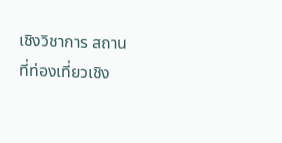เชิงวิชาการ สถานที่ท่องเที่ยวเชิง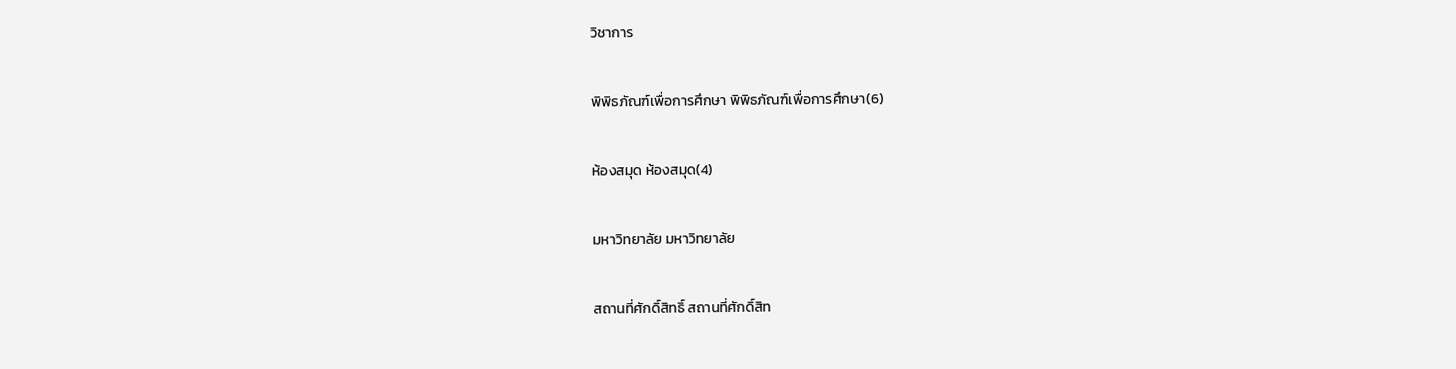วิชาการ

พิพิธภัณฑ์เพื่อการศึกษา พิพิธภัณฑ์เพื่อการศึกษา(6)

ห้องสมุด ห้องสมุด(4)

มหาวิทยาลัย มหาวิทยาลัย

สถานที่ศักดิ์สิทธิ์ สถานที่ศักดิ์สิท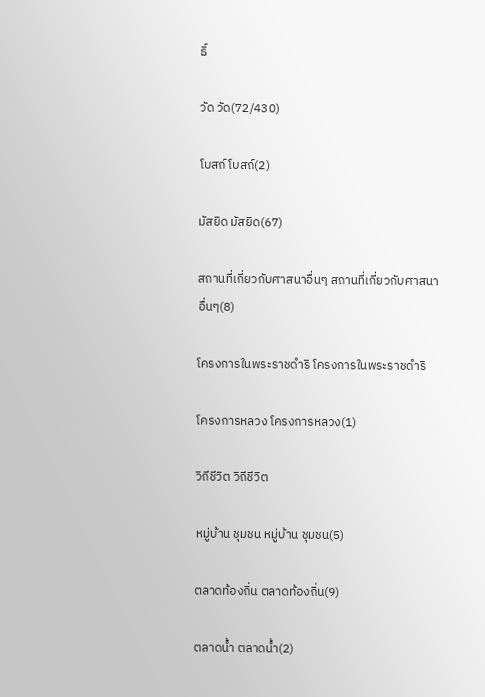ธิ์

วัด วัด(72/430)

โบสถ์ โบสถ์(2)

มัสยิด มัสยิด(67)

สถานที่เกี่ยวกับศาสนาอื่นๆ สถานที่เกี่ยวกับศาสนาอื่นๆ(8)

โครงการในพระราชดำริ โครงการในพระราชดำริ

โครงการหลวง โครงการหลวง(1)

วิถีชีวิต วิถีชีวิต

หมู่บ้าน ชุมชน หมู่บ้าน ชุมชน(5)

ตลาดท้องถิ่น ตลาดท้องถิ่น(9)

ตลาดน้ำ ตลาดน้ำ(2)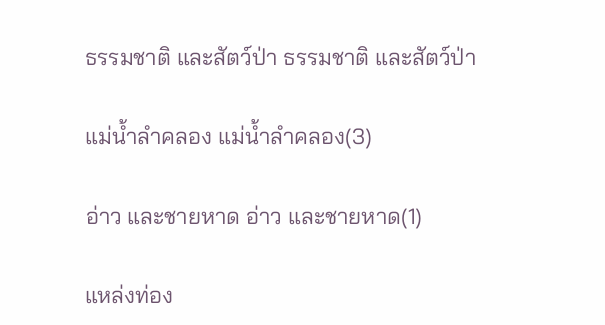ธรรมชาติ และสัตว์ป่า ธรรมชาติ และสัตว์ป่า

แม่น้ำลำคลอง แม่น้ำลำคลอง(3)

อ่าว และชายหาด อ่าว และชายหาด(1)

แหล่งท่อง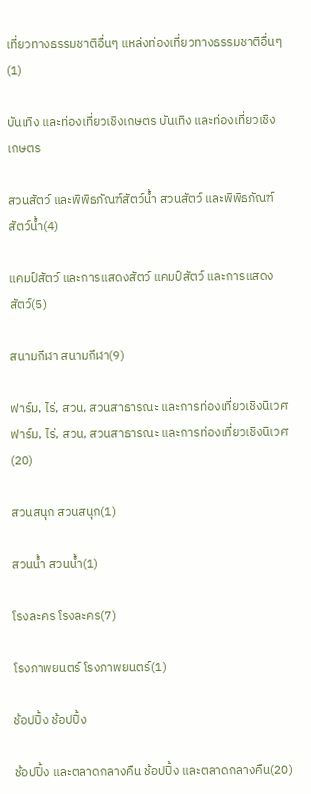เที่ยวทางธรรมชาติอื่นๆ แหล่งท่องเที่ยวทางธรรมชาติอื่นๆ(1)

บันเทิง และท่องเที่ยวเชิงเกษตร บันเทิง และท่องเที่ยวเชิงเกษตร

สวนสัตว์ และพิพิธภัณฑ์สัตว์น้ำ สวนสัตว์ และพิพิธภัณฑ์สัตว์น้ำ(4)

แคมป์สัตว์ และการแสดงสัตว์ แคมป์สัตว์ และการแสดงสัตว์(5)

สนามกีฬา สนามกีฬา(9)

ฟาร์ม, ไร่, สวน, สวนสาธารณะ และการท่องเที่ยวเชิงนิเวศ ฟาร์ม, ไร่, สวน, สวนสาธารณะ และการท่องเที่ยวเชิงนิเวศ(20)

สวนสนุก สวนสนุก(1)

สวนน้ำ สวนน้ำ(1)

โรงละคร โรงละคร(7)

โรงภาพยนตร์ โรงภาพยนตร์(1)

ช้อปปิ้ง ช้อปปิ้ง

ช้อปปิ้ง และตลาดกลางคืน ช้อปปิ้ง และตลาดกลางคืน(20)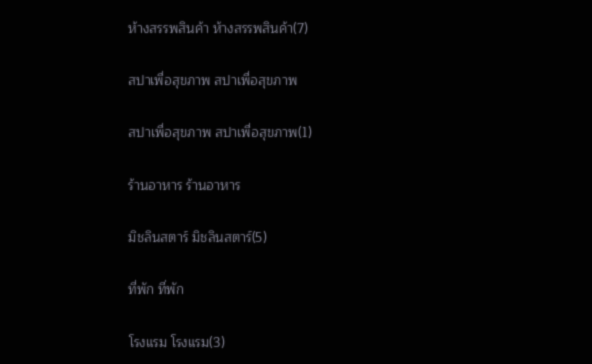ห้างสรรพสินค้า ห้างสรรพสินค้า(7)

สปาเพื่อสุขภาพ สปาเพื่อสุขภาพ

สปาเพื่อสุขภาพ สปาเพื่อสุขภาพ(1)

ร้านอาหาร ร้านอาหาร

มิชลินสตาร์ มิชลินสตาร์(5)

ที่พัก ที่พัก

โรงแรม โรงแรม(3)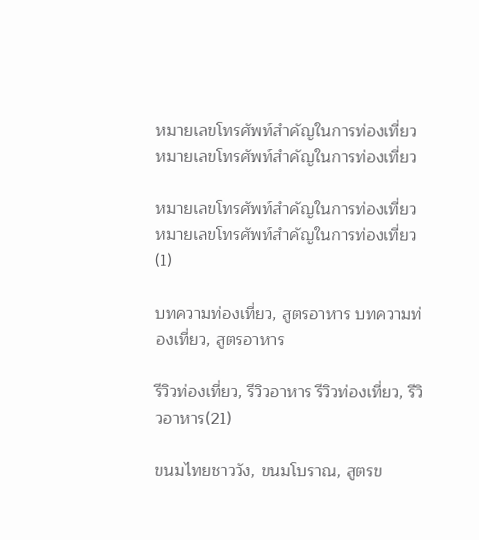หมายเลขโทรศัพท์สำคัญในการท่องเที่ยว หมายเลขโทรศัพท์สำคัญในการท่องเที่ยว

หมายเลขโทรศัพท์สำคัญในการท่องเที่ยว หมายเลขโทรศัพท์สำคัญในการท่องเที่ยว(1)

บทความท่องเที่ยว, สูตรอาหาร บทความท่องเที่ยว, สูตรอาหาร

รีวิวท่องเที่ยว, รีวิวอาหาร รีวิวท่องเที่ยว, รีวิวอาหาร(21)

ขนมไทยชาววัง, ขนมโบราณ, สูตรข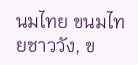นมไทย ขนมไทยชาววัง, ข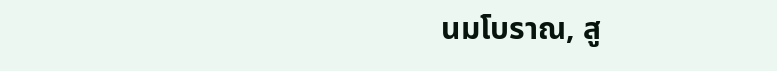นมโบราณ, สู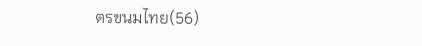ตรขนมไทย(56)